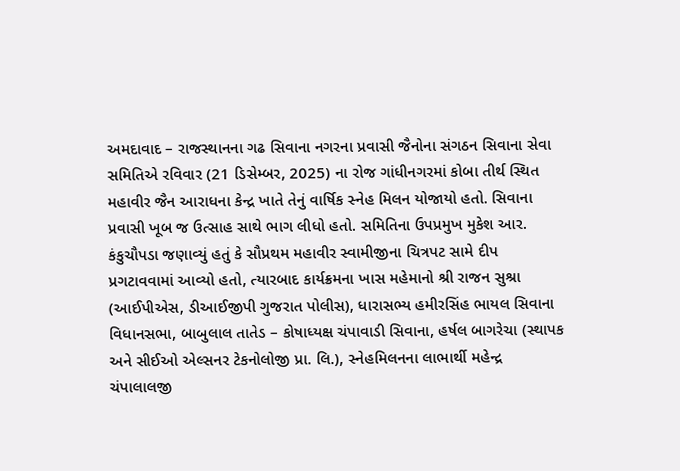અમદાવાદ – રાજસ્થાનના ગઢ સિવાના નગરના પ્રવાસી જૈનોના સંગઠન સિવાના સેવા સમિતિએ રવિવાર (21 ડિસેમ્બર, 2025) ના રોજ ગાંધીનગરમાં કોબા તીર્થ સ્થિત મહાવીર જૈન આરાધના કેન્દ્ર ખાતે તેનું વાર્ષિક સ્નેહ મિલન યોજાયો હતો. સિવાના પ્રવાસી ખૂબ જ ઉત્સાહ સાથે ભાગ લીધો હતો. સમિતિના ઉપપ્રમુખ મુકેશ આર. કંકુચૌપડા જણાવ્યું હતું કે સૌપ્રથમ મહાવીર સ્વામીજીના ચિત્રપટ સામે દીપ પ્રગટાવવામાં આવ્યો હતો, ત્યારબાદ કાર્યક્રમના ખાસ મહેમાનો શ્રી રાજન સુશ્રા (આઈપીએસ, ડીઆઈજીપી ગુજરાત પોલીસ), ધારાસભ્ય હમીરસિંહ ભાયલ સિવાના વિધાનસભા, બાબુલાલ તાતેડ – કોષાધ્યક્ષ ચંપાવાડી સિવાના, હર્ષલ બાગરેચા (સ્થાપક અને સીઈઓ એલ્સનર ટેકનોલોજી પ્રા. લિ.), સ્નેહમિલનના લાભાર્થી મહેન્દ્ર ચંપાલાલજી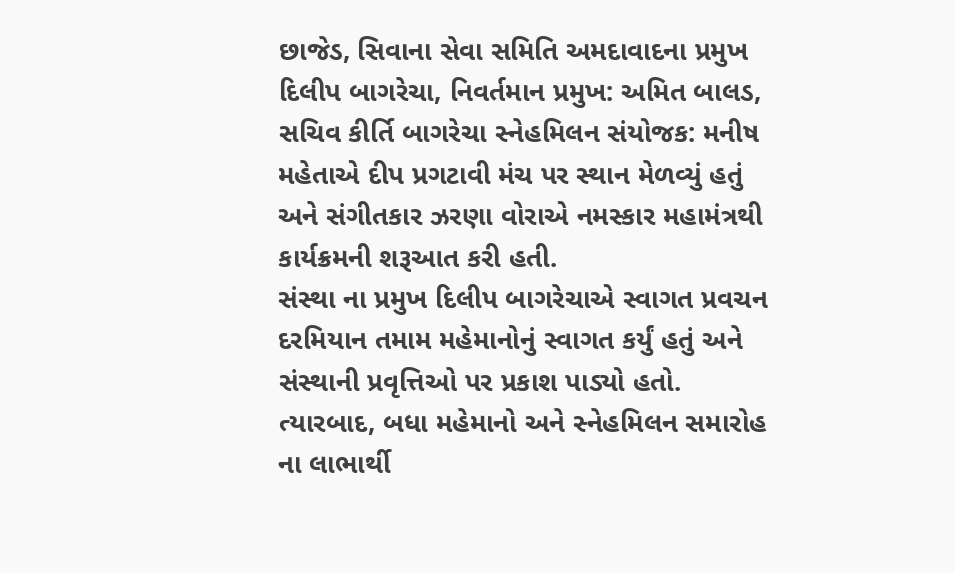છાજેડ, સિવાના સેવા સમિતિ અમદાવાદના પ્રમુખ દિલીપ બાગરેચા, નિવર્તમાન પ્રમુખ: અમિત બાલડ, સચિવ કીર્તિ બાગરેચા સ્નેહમિલન સંયોજક: મનીષ મહેતાએ દીપ પ્રગટાવી મંચ પર સ્થાન મેળવ્યું હતું અને સંગીતકાર ઝરણા વોરાએ નમસ્કાર મહામંત્રથી કાર્યક્રમની શરૂઆત કરી હતી.
સંસ્થા ના પ્રમુખ દિલીપ બાગરેચાએ સ્વાગત પ્રવચન દરમિયાન તમામ મહેમાનોનું સ્વાગત કર્યું હતું અને સંસ્થાની પ્રવૃત્તિઓ પર પ્રકાશ પાડ્યો હતો. ત્યારબાદ, બધા મહેમાનો અને સ્નેહમિલન સમારોહ ના લાભાર્થી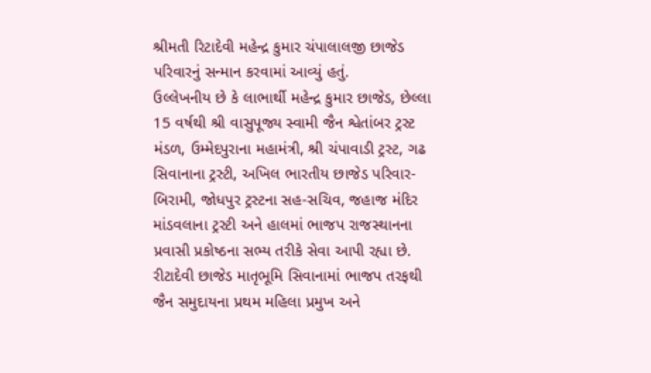શ્રીમતી રિટાદેવી મહેન્દ્ર કુમાર ચંપાલાલજી છાજેડ પરિવારનું સન્માન કરવામાં આવ્યું હતું.
ઉલ્લેખનીય છે કે લાભાર્થી મહેન્દ્ર કુમાર છાજેડ, છેલ્લા 15 વર્ષથી શ્રી વાસુપૂજ્ય સ્વામી જૈન શ્વેતાંબર ટ્રસ્ટ મંડળ, ઉમ્મેદપુરાના મહામંત્રી, શ્રી ચંપાવાડી ટ્રસ્ટ, ગઢ સિવાનાના ટ્રસ્ટી, અખિલ ભારતીય છાજેડ પરિવાર-બિરામી, જોધપુર ટ્રસ્ટના સહ-સચિવ, જહાજ મંદિર માંડવલાના ટ્રસ્ટી અને હાલમાં ભાજપ રાજસ્થાનના પ્રવાસી પ્રકોષ્ઠના સભ્ય તરીકે સેવા આપી રહ્યા છે. રીટાદેવી છાજેડ માતૃભૂમિ સિવાનામાં ભાજપ તરફથી જૈન સમુદાયના પ્રથમ મહિલા પ્રમુખ અને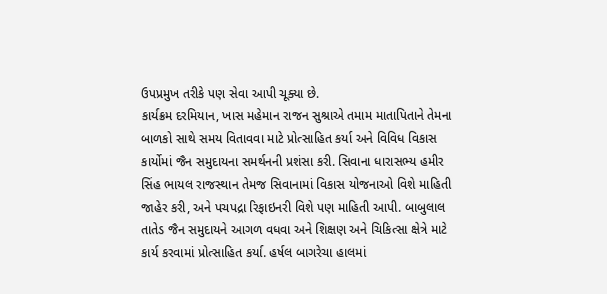ઉપપ્રમુખ તરીકે પણ સેવા આપી ચૂક્યા છે.
કાર્યક્રમ દરમિયાન, ખાસ મહેમાન રાજન સુશ્રાએ તમામ માતાપિતાને તેમના બાળકો સાથે સમય વિતાવવા માટે પ્રોત્સાહિત કર્યા અને વિવિધ વિકાસ કાર્યોમાં જૈન સમુદાયના સમર્થનની પ્રશંસા કરી. સિવાના ધારાસભ્ય હમીર સિંહ ભાયલ રાજસ્થાન તેમજ સિવાનામાં વિકાસ યોજનાઓ વિશે માહિતી જાહેર કરી, અને પચપદ્રા રિફાઇનરી વિશે પણ માહિતી આપી. બાબુલાલ તાતેડ જૈન સમુદાયને આગળ વધવા અને શિક્ષણ અને ચિકિત્સા ક્ષેત્રે માટે કાર્ય કરવામાં પ્રોત્સાહિત કર્યા. હર્ષલ બાગરેચા હાલમાં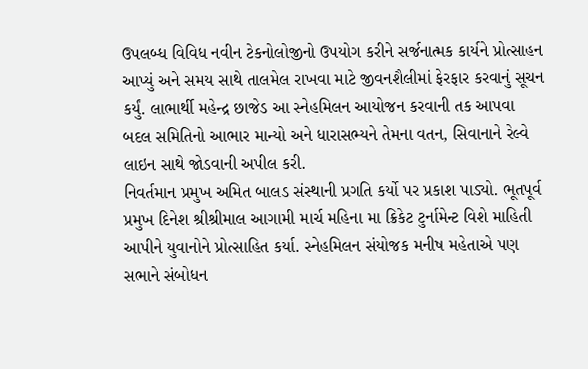ઉપલબ્ધ વિવિધ નવીન ટેકનોલોજીનો ઉપયોગ કરીને સર્જનાત્મક કાર્યને પ્રોત્સાહન આપ્યું અને સમય સાથે તાલમેલ રાખવા માટે જીવનશૈલીમાં ફેરફાર કરવાનું સૂચન કર્યું. લાભાર્થી મહેન્દ્ર છાજેડ આ સ્નેહમિલન આયોજન કરવાની તક આપવા બદલ સમિતિનો આભાર માન્યો અને ધારાસભ્યને તેમના વતન, સિવાનાને રેલ્વે લાઇન સાથે જોડવાની અપીલ કરી.
નિવર્તમાન પ્રમુખ અમિત બાલડ સંસ્થાની પ્રગતિ કર્યો પર પ્રકાશ પાડ્યો. ભૂતપૂર્વ પ્રમુખ દિનેશ શ્રીશ્રીમાલ આગામી માર્ચ મહિના મા ક્રિકેટ ટુર્નામેન્ટ વિશે માહિતી આપીને યુવાનોને પ્રોત્સાહિત કર્યા. સ્નેહમિલન સંયોજક મનીષ મહેતાએ પણ સભાને સંબોધન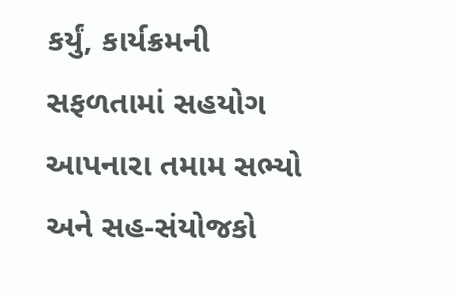કર્યું, કાર્યક્રમની સફળતામાં સહયોગ આપનારા તમામ સભ્યો અને સહ-સંયોજકો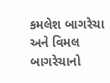કમલેશ બાગરેચા અને વિમલ બાગરેચાનો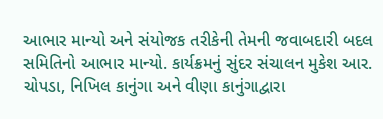આભાર માન્યો અને સંયોજક તરીકેની તેમની જવાબદારી બદલ સમિતિનો આભાર માન્યો. કાર્યક્રમનું સુંદર સંચાલન મુકેશ આર. ચોપડા, નિખિલ કાનુંગા અને વીણા કાનુંગાદ્વારા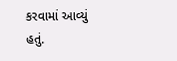કરવામાં આવ્યું હતું.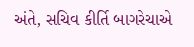અંતે, સચિવ કીર્તિ બાગરેચાએ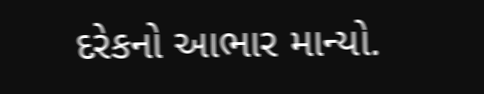દરેકનો આભાર માન્યો.